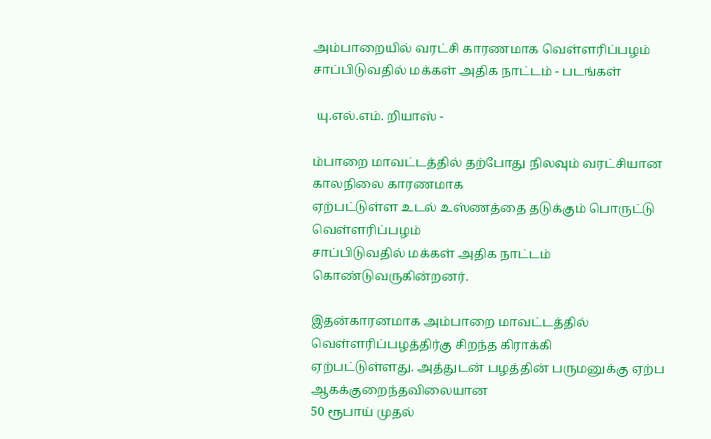அம்பாறையில் வரட்சி காரணமாக வெள்ளரிப்பழம் சாப்பிடுவதில் மக்கள் அதிக நாட்டம் - படங்கள்

 யு.எல்.எம். றியாஸ் -

ம்பாறை மாவட்டத்தில் தற்போது நிலவும் வரட்சியான காலநிலை காரணமாக
ஏற்பட்டுள்ள உடல் உஸ்ணத்தை தடுக்கும் பொருட்டு வெள்ளரிப்பழம்
சாப்பிடுவதில் மக்கள் அதிக நாட்டம் கொண்டுவருகின்றனர்.

இதன்காரனமாக அம்பாறை மாவட்டத்தில் வெள்ளரிப்பழத்திர்கு சிறந்த கிராக்கி
ஏற்பட்டுள்ளது. அத்துடன் பழத்தின் பருமனுக்கு ஏற்ப ஆகக்குறைந்தவிலையான
50 ரூபாய் முதல்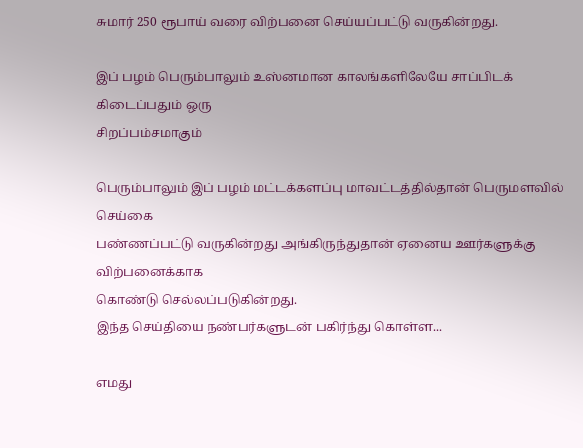சுமார் 250 ரூபாய் வரை விற்பனை செய்யப்பட்டு வருகின்றது.

இப் பழம் பெரும்பாலும் உஸ்னமான காலங்களிலேயே சாப்பிடக் கிடைப்பதும் ஒரு
சிறப்பம்சமாகும்

பெரும்பாலும் இப் பழம் மட்டக்களப்பு மாவட்டத்தில்தான் பெருமளவில் செய்கை
பண்ணப்பட்டு வருகின்றது அங்கிருந்துதான் ஏனைய ஊர்களுக்கு விற்பனைக்காக
கொண்டு செல்லப்படுகின்றது.
இந்த செய்தியை நண்பர்களுடன் பகிர்ந்து கொள்ள...

எமது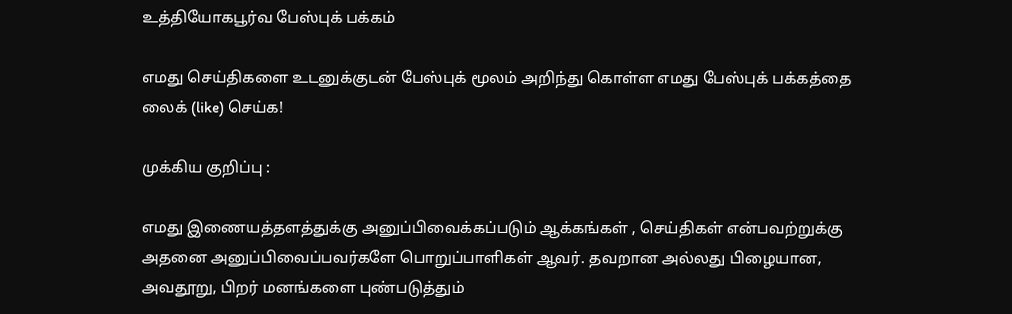உத்தியோகபூர்வ பேஸ்புக் பக்கம்

எமது செய்திகளை உடனுக்குடன் பேஸ்புக் மூலம் அறிந்து கொள்ள எமது பேஸ்புக் பக்கத்தை லைக் (like) செய்க!

முக்கிய குறிப்பு :

எமது இணையத்தளத்துக்கு அனுப்பிவைக்கப்படும் ஆக்கங்கள் , செய்திகள் என்பவற்றுக்கு அதனை அனுப்பிவைப்பவர்களே பொறுப்பாளிகள் ஆவர். தவறான அல்லது பிழையான, அவதூறு, பிறர் மனங்களை புண்படுத்தும்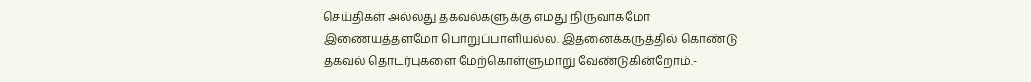செய்திகள் அல்லது தகவல்களுக்கு எமது நிருவாகமோ இணையத்தளமோ பொறுப்பாளியல்ல. இதனைக்கருத்தில் கொண்டு தகவல் தொடர்புகளை மேற்கொள்ளுமாறு வேண்டுகின்றோம்.-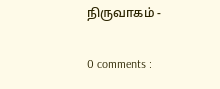நிருவாகம் -

0 comments :